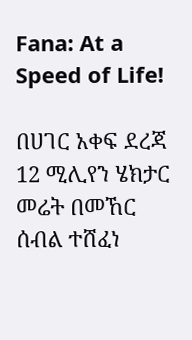Fana: At a Speed of Life!

በሀገር አቀፍ ደረጃ 12 ሚሊየን ሄክታር መሬት በመኸር ሰብል ተሸፈነ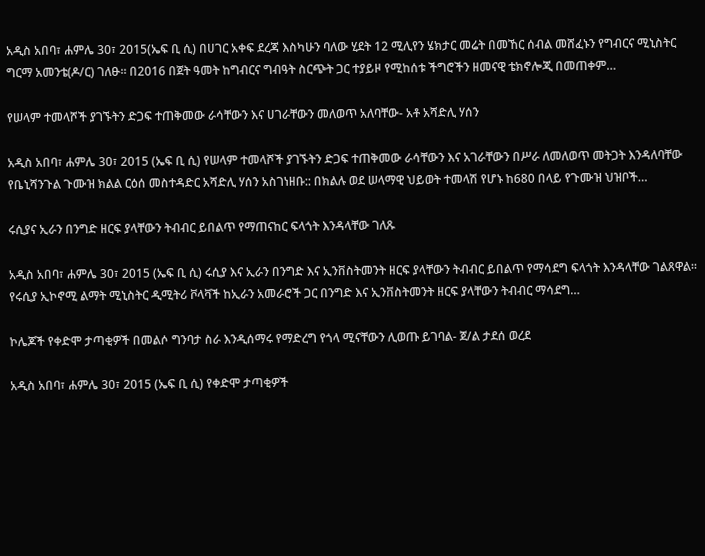አዲስ አበባ፣ ሐምሌ 30፣ 2015(ኤፍ ቢ ሲ) በሀገር አቀፍ ደረጃ እስካሁን ባለው ሂደት 12 ሚሊየን ሄክታር መሬት በመኸር ሰብል መሸፈኑን የግብርና ሚኒስትር ግርማ አመንቴ(ዶ/ር) ገለፁ። በ2016 በጀት ዓመት ከግብርና ግብዓት ስርጭት ጋር ተያይዞ የሚከሰቱ ችግሮችን ዘመናዊ ቴክኖሎጂ በመጠቀም…

የሠላም ተመላሾች ያገኙትን ድጋፍ ተጠቅመው ራሳቸውን እና ሀገራቸውን መለወጥ አለባቸው- አቶ አሻድሊ ሃሰን

አዲስ አበባ፣ ሐምሌ 30፣ 2015 (ኤፍ ቢ ሲ) የሠላም ተመላሾች ያገኙትን ድጋፍ ተጠቅመው ራሳቸውን እና አገራቸውን በሥራ ለመለወጥ መትጋት እንዳለባቸው የቤኒሻንጉል ጉሙዝ ክልል ርዕሰ መስተዳድር አሻድሊ ሃሰን አስገነዘቡ:: በክልሉ ወደ ሠላማዊ ህይወት ተመላሽ የሆኑ ከ680 በላይ የጉሙዝ ህዝቦች…

ሩሲያና ኢራን በንግድ ዘርፍ ያላቸውን ትብብር ይበልጥ የማጠናከር ፍላጎት እንዳላቸው ገለጹ

አዲስ አበባ፣ ሐምሌ 30፣ 2015 (ኤፍ ቢ ሲ) ሩሲያ እና ኢራን በንግድ እና ኢንቨስትመንት ዘርፍ ያላቸውን ትብብር ይበልጥ የማሳደግ ፍላጎት እንዳላቸው ገልጸዋል፡፡ የሩሲያ ኢኮኖሚ ልማት ሚኒስትር ዲሚትሪ ቮላቫች ከኢራን አመራሮች ጋር በንግድ እና ኢንቨስትመንት ዘርፍ ያላቸውን ትብብር ማሳደግ…

ኮሌጆች የቀድሞ ታጣቂዎች በመልሶ ግንባታ ስራ እንዲሰማሩ የማድረግ የጎላ ሚናቸውን ሊወጡ ይገባል- ጀ/ል ታደሰ ወረደ

አዲስ አበባ፣ ሐምሌ 30፣ 2015 (ኤፍ ቢ ሲ) የቀድሞ ታጣቂዎች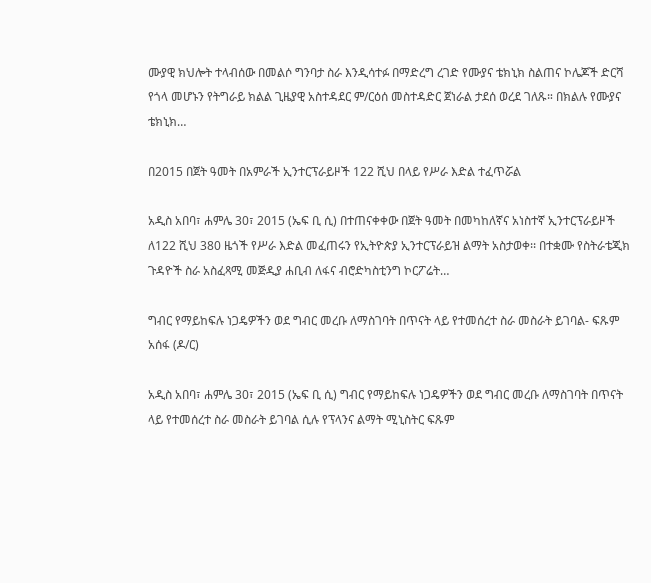ሙያዊ ክህሎት ተላብሰው በመልሶ ግንባታ ስራ እንዲሳተፉ በማድረግ ረገድ የሙያና ቴክኒክ ስልጠና ኮሌጆች ድርሻ የጎላ መሆኑን የትግራይ ክልል ጊዜያዊ አስተዳደር ም/ርዕሰ መስተዳድር ጀነራል ታደሰ ወረደ ገለጹ። በክልሉ የሙያና ቴክኒክ…

በ2015 በጀት ዓመት በአምራች ኢንተርፕራይዞች 122 ሺህ በላይ የሥራ እድል ተፈጥሯል

አዲስ አበባ፣ ሐምሌ 30፣ 2015 (ኤፍ ቢ ሲ) በተጠናቀቀው በጀት ዓመት በመካከለኛና አነስተኛ ኢንተርፕራይዞች ለ122 ሺህ 380 ዜጎች የሥራ እድል መፈጠሩን የኢትዮጵያ ኢንተርፕራይዝ ልማት አስታወቀ፡፡ በተቋሙ የስትራቴጂክ ጉዳዮች ስራ አስፈጻሚ መጅዲያ ሐቢብ ለፋና ብሮድካስቲንግ ኮርፖሬት…

ግብር የማይከፍሉ ነጋዴዎችን ወደ ግብር መረቡ ለማስገባት በጥናት ላይ የተመሰረተ ስራ መስራት ይገባል- ፍጹም አሰፋ (ዶ/ር)

አዲስ አበባ፣ ሐምሌ 30፣ 2015 (ኤፍ ቢ ሲ) ግብር የማይከፍሉ ነጋዴዎችን ወደ ግብር መረቡ ለማስገባት በጥናት ላይ የተመሰረተ ስራ መስራት ይገባል ሲሉ የፕላንና ልማት ሚኒስትር ፍጹም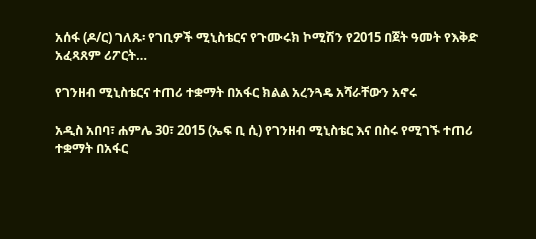አሰፋ (ዶ/ር) ገለጹ፡ የገቢዎች ሚኒስቴርና የጉሙሩክ ኮሚሽን የ2015 በጀት ዓመት የእቅድ አፈጻጸም ሪፖርት…

የገንዘብ ሚኒስቴርና ተጠሪ ተቋማት በአፋር ክልል አረንጓዴ አሻራቸውን አኖሩ

አዲስ አበባ፣ ሐምሌ 30፣ 2015 (ኤፍ ቢ ሲ) የገንዘብ ሚኒስቴር እና በስሩ የሚገኙ ተጠሪ ተቋማት በአፋር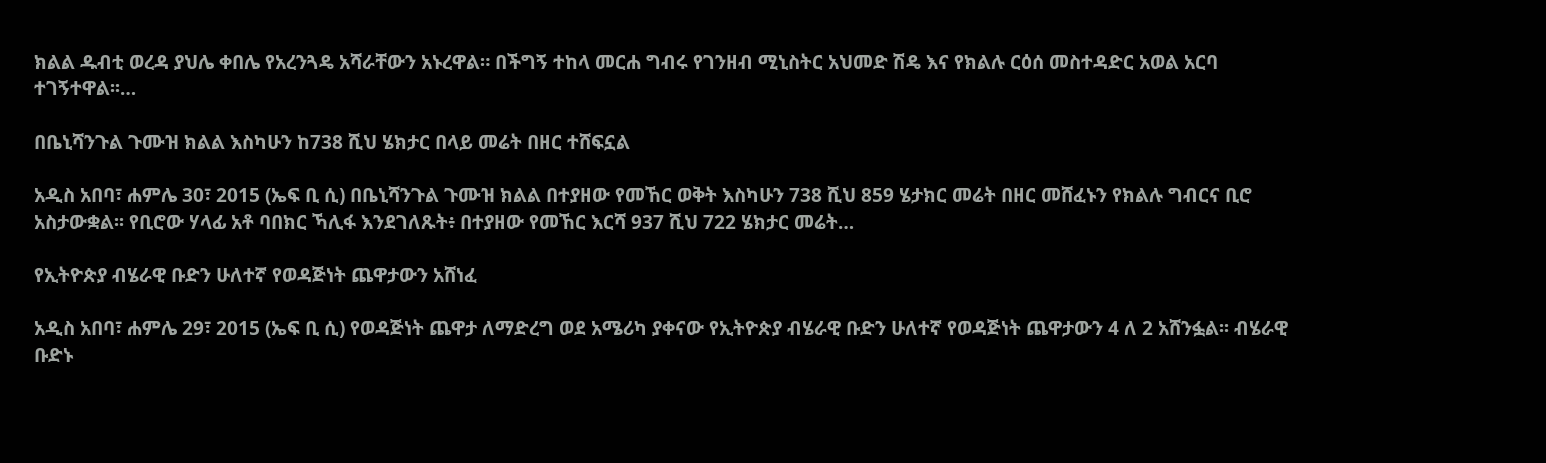ክልል ዱብቲ ወረዳ ያህሌ ቀበሌ የአረንጓዴ አሻራቸውን አኑረዋል። በችግኝ ተከላ መርሐ ግብሩ የገንዘብ ሚኒስትር አህመድ ሽዴ እና የክልሉ ርዕሰ መስተዳድር አወል አርባ ተገኝተዋል፡፡…

በቤኒሻንጉል ጉሙዝ ክልል እስካሁን ከ738 ሺህ ሄክታር በላይ መሬት በዘር ተሸፍኗል

አዲስ አበባ፣ ሐምሌ 30፣ 2015 (ኤፍ ቢ ሲ) በቤኒሻንጉል ጉሙዝ ክልል በተያዘው የመኸር ወቅት እስካሁን 738 ሺህ 859 ሄታክር መሬት በዘር መሸፈኑን የክልሉ ግብርና ቢሮ አስታውቋል፡፡ የቢሮው ሃላፊ አቶ ባበክር ኻሊፋ እንደገለጹት፥ በተያዘው የመኸር እርሻ 937 ሺህ 722 ሄክታር መሬት…

የኢትዮጵያ ብሄራዊ ቡድን ሁለተኛ የወዳጅነት ጨዋታውን አሸነፈ

አዲስ አበባ፣ ሐምሌ 29፣ 2015 (ኤፍ ቢ ሲ) የወዳጅነት ጨዋታ ለማድረግ ወደ አሜሪካ ያቀናው የኢትዮጵያ ብሄራዊ ቡድን ሁለተኛ የወዳጅነት ጨዋታውን 4 ለ 2 አሸንፏል፡፡ ብሄራዊ ቡድኑ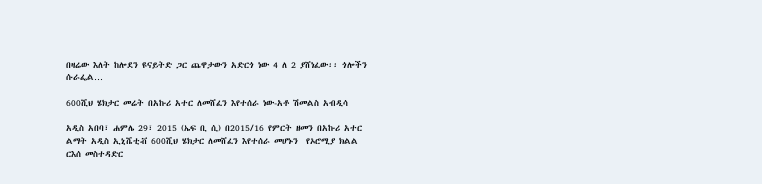በዛሬው እለት ከሎደን ዩናይትድ ጋር ጨዋታውን አድርጎ ነው 4 ለ 2 ያሸነፈው፡፡ ጎሎችን ሱራፌል…

600ሺህ ሄክታር መሬት በአኩሪ አተር ለመሸፈን እየተሰራ ነው-አቶ ሽመልስ አብዲሳ

አዲስ አበባ፣ ሐምሌ 29፣ 2015 (ኤፍ ቢ ሲ) በ2015/16 የምርት ዘመን በአኩሪ አተር ልማት አዲስ ኢኒሼቲቭ 600ሺህ ሄክታር ለመሸፈን እየተሰራ መሆኑን  የኦሮሚያ ክልል ርእሰ መስተዳድር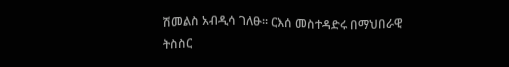ሽመልስ አብዲሳ ገለፁ፡፡ ርእሰ መስተዳድሩ በማህበራዊ ትስስር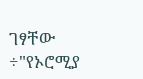ገፃቸው ÷"የኦሮሚያ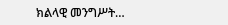ክልላዊ መንግሥት…